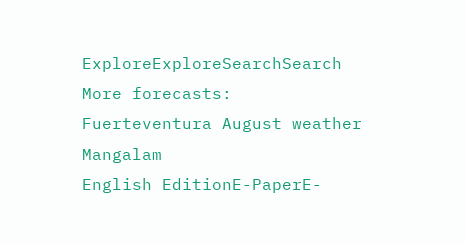ExploreExploreSearchSearch
More forecasts: Fuerteventura August weather
Mangalam
English EditionE-PaperE-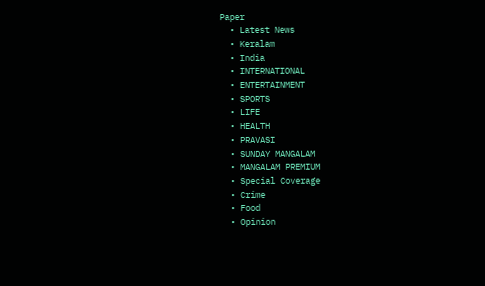Paper
  • Latest News
  • Keralam
  • India
  • INTERNATIONAL
  • ENTERTAINMENT
  • SPORTS
  • LIFE
  • HEALTH
  • PRAVASI
  • SUNDAY MANGALAM
  • MANGALAM PREMIUM
  • Special Coverage
  • Crime
  • Food
  • Opinion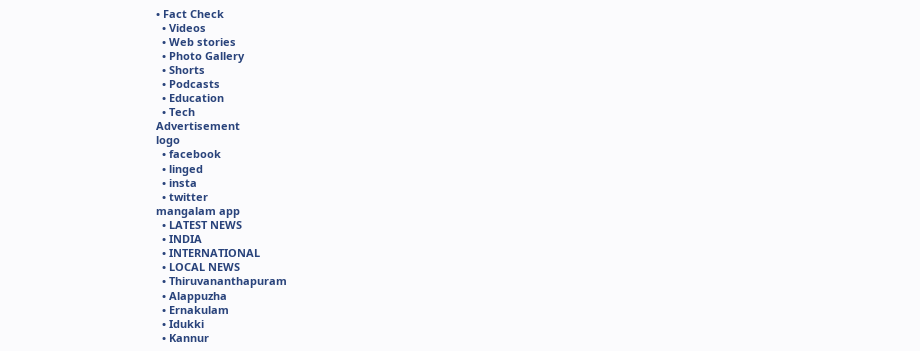• Fact Check
  • Videos
  • Web stories
  • Photo Gallery
  • Shorts
  • Podcasts
  • Education
  • Tech
Advertisement
logo
  • facebook
  • linged
  • insta
  • twitter
mangalam app
  • LATEST NEWS
  • INDIA
  • INTERNATIONAL
  • LOCAL NEWS
  • Thiruvananthapuram
  • Alappuzha
  • Ernakulam
  • Idukki
  • Kannur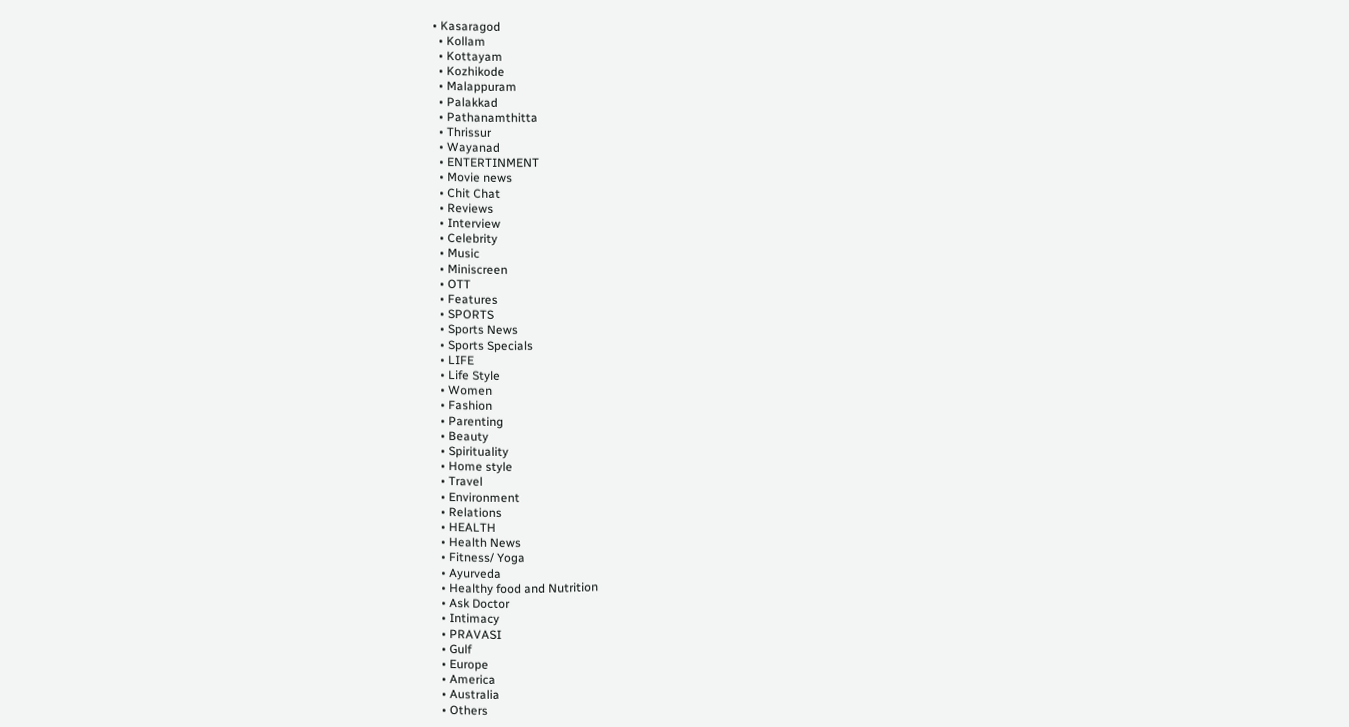• Kasaragod
  • Kollam
  • Kottayam
  • Kozhikode
  • Malappuram
  • Palakkad
  • Pathanamthitta
  • Thrissur
  • Wayanad
  • ENTERTINMENT
  • Movie news
  • Chit Chat
  • Reviews
  • Interview
  • Celebrity
  • Music
  • Miniscreen
  • OTT
  • Features
  • SPORTS
  • Sports News
  • Sports Specials
  • LIFE
  • Life Style
  • Women
  • Fashion
  • Parenting
  • Beauty
  • Spirituality
  • Home style
  • Travel
  • Environment
  • Relations
  • HEALTH
  • Health News
  • Fitness/ Yoga
  • Ayurveda
  • Healthy food and Nutrition
  • Ask Doctor
  • Intimacy
  • PRAVASI
  • Gulf
  • Europe
  • America
  • Australia
  • Others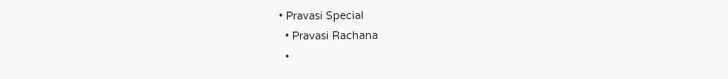• Pravasi Special
  • Pravasi Rachana
  •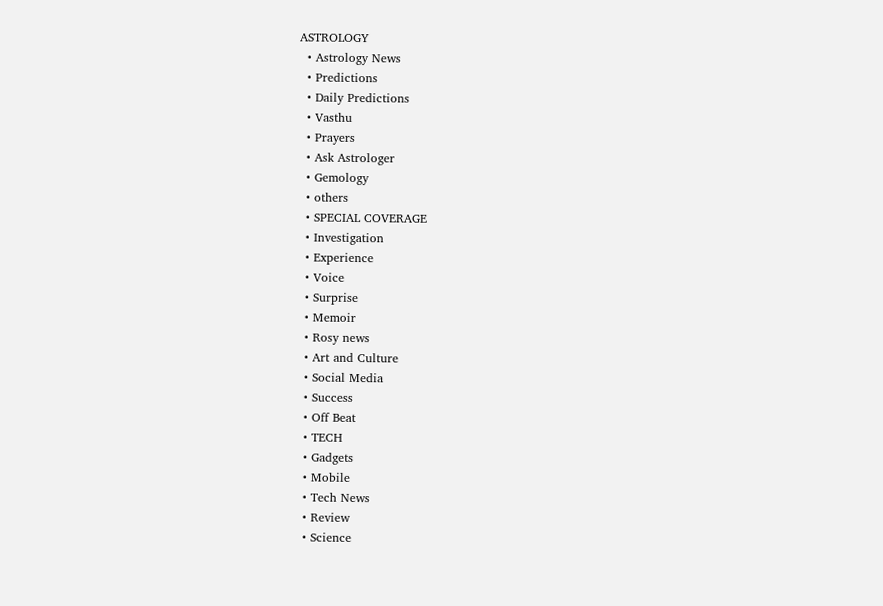ASTROLOGY
  • Astrology News
  • Predictions
  • Daily Predictions
  • Vasthu
  • Prayers
  • Ask Astrologer
  • Gemology
  • others
  • SPECIAL COVERAGE
  • Investigation
  • Experience
  • Voice
  • Surprise
  • Memoir
  • Rosy news
  • Art and Culture
  • Social Media
  • Success
  • Off Beat
  • TECH
  • Gadgets
  • Mobile
  • Tech News
  • Review
  • Science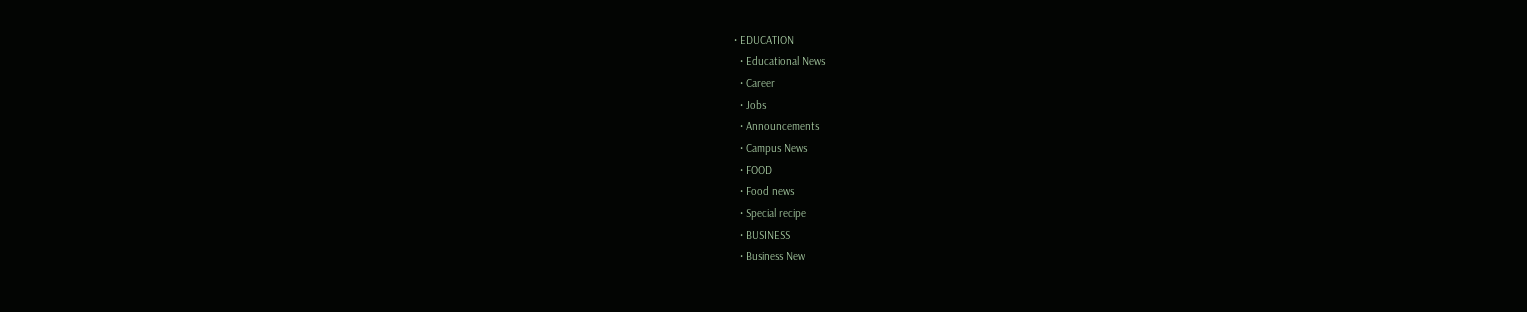• EDUCATION
  • Educational News
  • Career
  • Jobs
  • Announcements
  • Campus News
  • FOOD
  • Food news
  • Special recipe
  • BUSINESS
  • Business New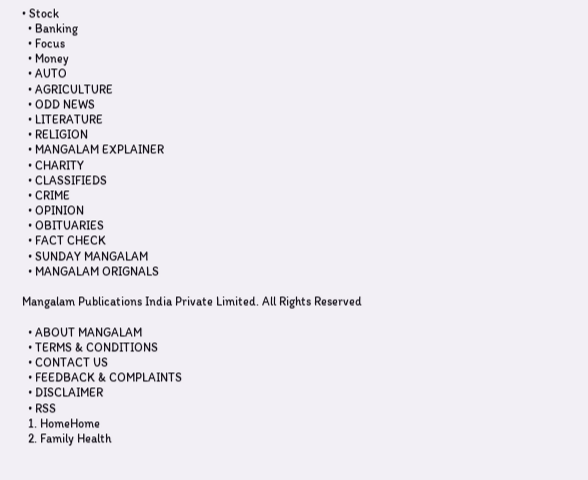• Stock
  • Banking
  • Focus
  • Money
  • AUTO
  • AGRICULTURE
  • ODD NEWS
  • LITERATURE
  • RELIGION
  • MANGALAM EXPLAINER
  • CHARITY
  • CLASSIFIEDS
  • CRIME
  • OPINION
  • OBITUARIES
  • FACT CHECK
  • SUNDAY MANGALAM
  • MANGALAM ORIGNALS

Mangalam Publications India Private Limited. All Rights Reserved

  • ABOUT MANGALAM
  • TERMS & CONDITIONS
  • CONTACT US
  • FEEDBACK & COMPLAINTS
  • DISCLAIMER
  • RSS
  1. HomeHome
  2. Family Health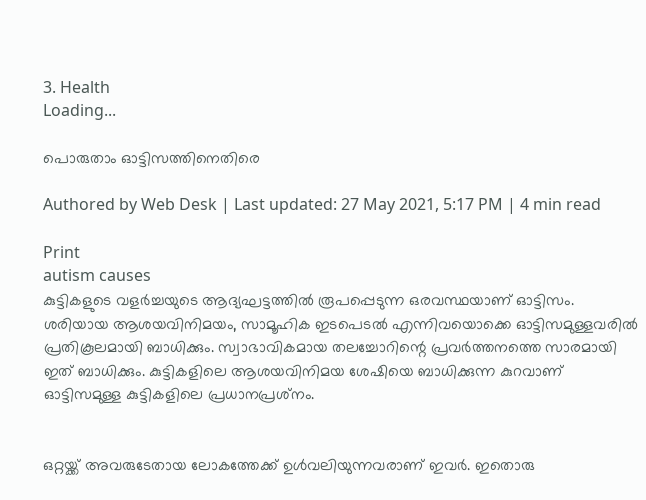3. Health
Loading...

പൊരുതാം ഓട്ടിസത്തിനെതിരെ

Authored by Web Desk | Last updated: 27 May 2021, 5:17 PM | 4 min read

Print
autism causes
കുട്ടികളുടെ വളര്‍ച്ചയുടെ ആദ്യഘട്ടത്തില്‍ രൂപപ്പെടുന്ന ഒരവസ്ഥയാണ് ഓട്ടിസം. ശരിയായ ആശയവിനിമയം, സാമൂഹിക ഇടപെടല്‍ എന്നിവയൊക്കെ ഓട്ടിസമുള്ളവരില്‍ പ്രതികൂലമായി ബാധിക്കും. സ്വാഭാവികമായ തലച്ചോറിന്റെ പ്രവര്‍ത്തനത്തെ സാരമായി ഇത് ബാധിക്കും. കുട്ടികളിലെ ആശയവിനിമയ ശേഷിയെ ബാധിക്കുന്ന കുറവാണ് ഓട്ടിസമുള്ള കുട്ടികളിലെ പ്രധാനപ്രശ്‌നം.


ഒറ്റയ്ക്ക് അവരുടേതായ ലോകത്തേക്ക് ഉള്‍വലിയുന്നവരാണ് ഇവര്‍. ഇതൊരു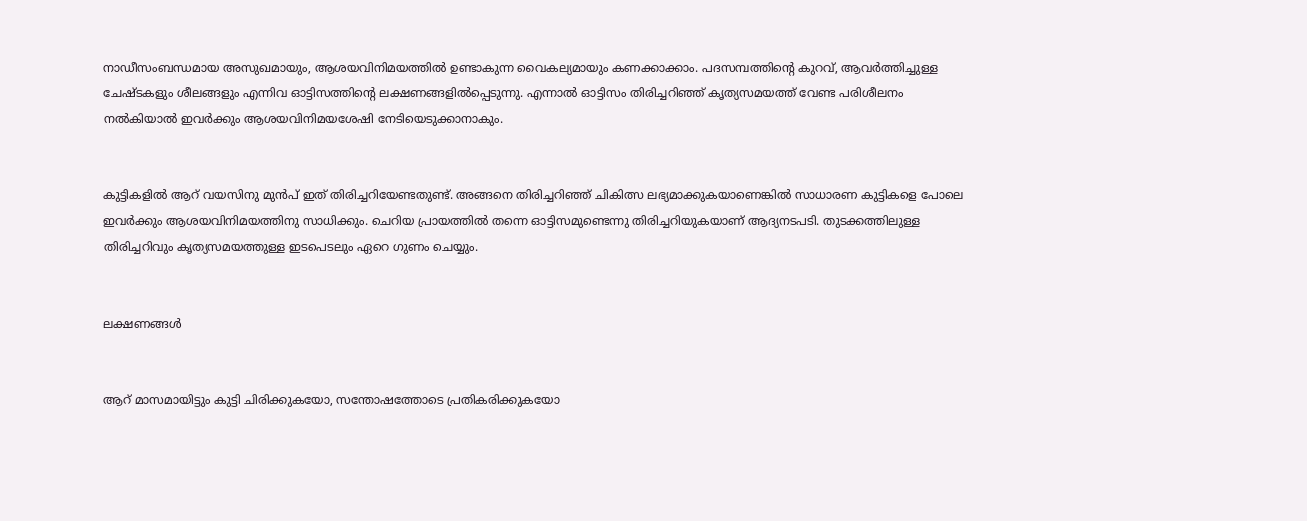നാഡീസംബന്ധമായ അസുഖമായും, ആശയവിനിമയത്തില്‍ ഉണ്ടാകുന്ന വൈകല്യമായും കണക്കാക്കാം. പദസമ്പത്തിന്റെ കുറവ്, ആവര്‍ത്തിച്ചുള്ള ചേഷ്ടകളും ശീലങ്ങളും എന്നിവ ഓട്ടിസത്തിന്റെ ലക്ഷണങ്ങളില്‍പ്പെടുന്നു. എന്നാല്‍ ഓട്ടിസം തിരിച്ചറിഞ്ഞ് കൃത്യസമയത്ത് വേണ്ട പരിശീലനം നല്‍കിയാല്‍ ഇവര്‍ക്കും ആശയവിനിമയശേഷി നേടിയെടുക്കാനാകും.


കുട്ടികളില്‍ ആറ് വയസിനു മുന്‍പ് ഇത് തിരിച്ചറിയേണ്ടതുണ്ട്. അങ്ങനെ തിരിച്ചറിഞ്ഞ് ചികിത്സ ലഭ്യമാക്കുകയാണെങ്കില്‍ സാധാരണ കുട്ടികളെ പോലെ ഇവര്‍ക്കും ആശയവിനിമയത്തിനു സാധിക്കും. ചെറിയ പ്രായത്തില്‍ തന്നെ ഓട്ടിസമുണ്ടെന്നു തിരിച്ചറിയുകയാണ് ആദ്യനടപടി. തുടക്കത്തിലുള്ള തിരിച്ചറിവും കൃത്യസമയത്തുള്ള ഇടപെടലും ഏറെ ഗുണം ചെയ്യും.


ലക്ഷണങ്ങള്‍


ആറ് മാസമായിട്ടും കുട്ടി ചിരിക്കുകയോ, സന്തോഷത്തോടെ പ്രതികരിക്കുകയോ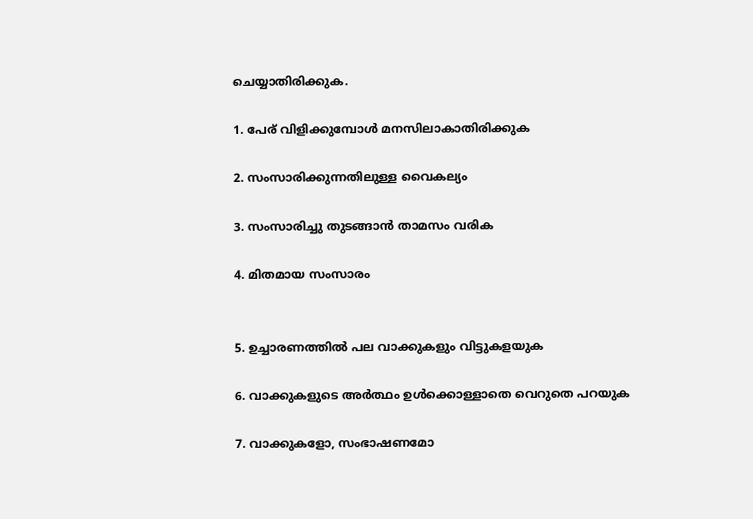ചെയ്യാതിരിക്കുക.

1. പേര് വിളിക്കുമ്പോള്‍ മനസിലാകാതിരിക്കുക

2. സംസാരിക്കുന്നതിലുള്ള വൈകല്യം

3. സംസാരിച്ചു തുടങ്ങാന്‍ താമസം വരിക

4. മിതമായ സംസാരം


5. ഉച്ചാരണത്തില്‍ പല വാക്കുകളും വിട്ടുകളയുക

6. വാക്കുകളുടെ അര്‍ത്ഥം ഉള്‍ക്കൊള്ളാതെ വെറുതെ പറയുക

7. വാക്കുകളോ, സംഭാഷണമോ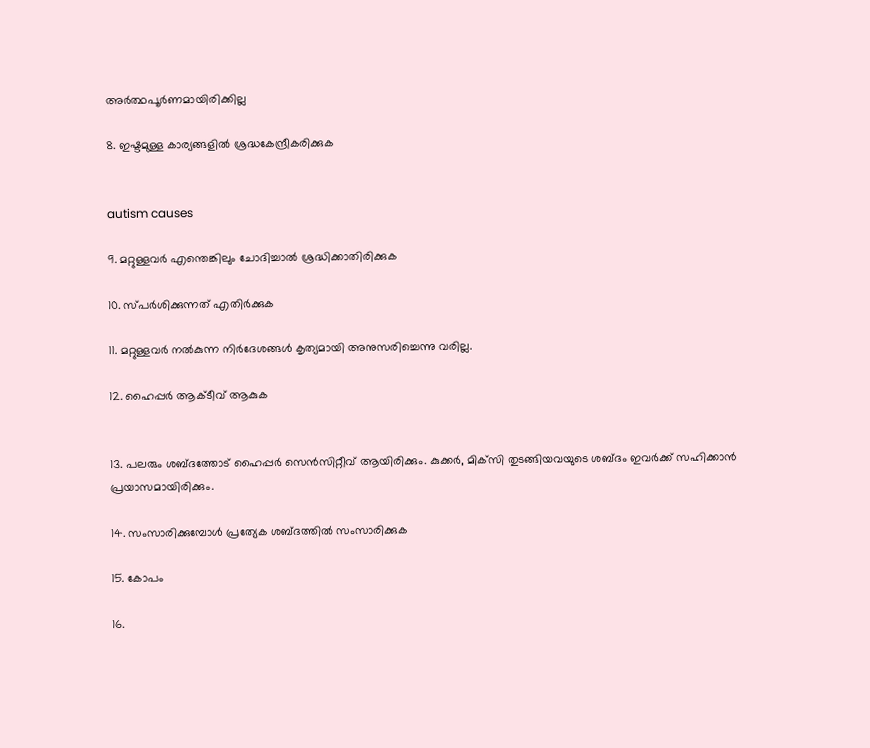അര്‍ത്ഥപൂര്‍ണമായിരിക്കില്ല

8. ഇഷ്ടമുള്ള കാര്യങ്ങളില്‍ ശ്രദ്ധകേന്ദ്രീകരിക്കുക


autism causes

9. മറ്റുള്ളവര്‍ എന്തെങ്കിലും ചോദിച്ചാല്‍ ശ്രദ്ധിക്കാതിരിക്കുക

10. സ്പര്‍ശിക്കുന്നത് എതിര്‍ക്കുക

11. മറ്റുള്ളവര്‍ നല്‍കുന്ന നിര്‍ദേശങ്ങള്‍ കൃത്യമായി അനുസരിച്ചെന്നു വരില്ല.

12. ഹൈപ്പര്‍ ആക്ടീവ് ആകുക


13. പലരും ശബ്ദത്തോട് ഹൈപ്പര്‍ സെന്‍സിറ്റീവ് ആയിരിക്കും. കുക്കര്‍, മിക്‌സി തുടങ്ങിയവയുടെ ശബ്ദം ഇവര്‍ക്ക് സഹിക്കാന്‍ പ്രയാസമായിരിക്കും.

14. സംസാരിക്കുമ്പോള്‍ പ്രത്യേക ശബ്ദത്തില്‍ സംസാരിക്കുക

15. കോപം

16.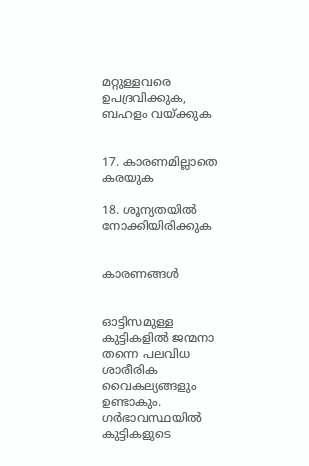മറ്റുള്ളവരെ ഉപദ്രവിക്കുക, ബഹളം വയ്ക്കുക


17. കാരണമില്ലാതെ കരയുക

18. ശൂന്യതയില്‍ നോക്കിയിരിക്കുക


കാരണങ്ങള്‍


ഓട്ടിസമുള്ള കുട്ടികളില്‍ ജന്മനാ തന്നെ പലവിധ ശാരീരിക വൈകല്യങ്ങളും ഉണ്ടാകും. ഗര്‍ഭാവസ്ഥയില്‍ കുട്ടികളുടെ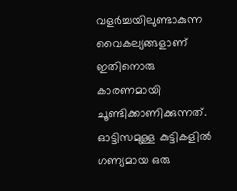വളര്‍ച്ചയിലുണ്ടാകുന്ന വൈകല്യങ്ങളാണ് ഇതിനൊരു കാരണമായി ചൂണ്ടിക്കാണിക്കുന്നത്. ഓട്ടിസമുള്ള കുട്ടികളില്‍ ഗണ്യമായ ഒരു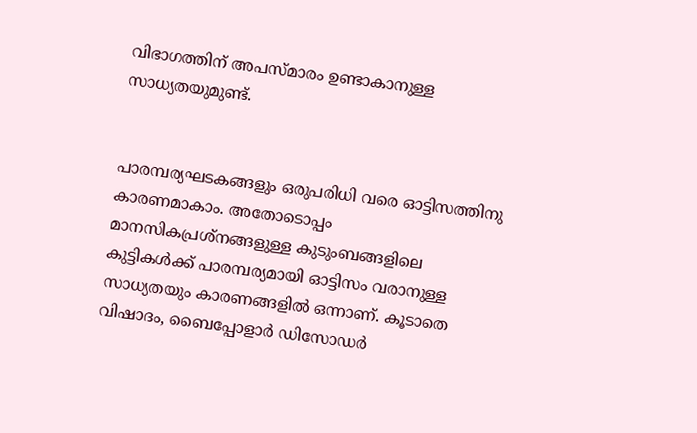വിഭാഗത്തിന് അപസ്മാരം ഉണ്ടാകാനുള്ള സാധ്യതയുമുണ്ട്.


പാരമ്പര്യഘടകങ്ങളും ഒരുപരിധി വരെ ഓട്ടിസത്തിനു കാരണമാകാം. അതോടൊപ്പം മാനസികപ്രശ്‌നങ്ങളുള്ള കുടുംബങ്ങളിലെ കുട്ടികള്‍ക്ക് പാരമ്പര്യമായി ഓട്ടിസം വരാനുള്ള സാധ്യതയും കാരണങ്ങളില്‍ ഒന്നാണ്. കൂടാതെ വിഷാദം, ബൈപ്പോളാര്‍ ഡിസോഡര്‍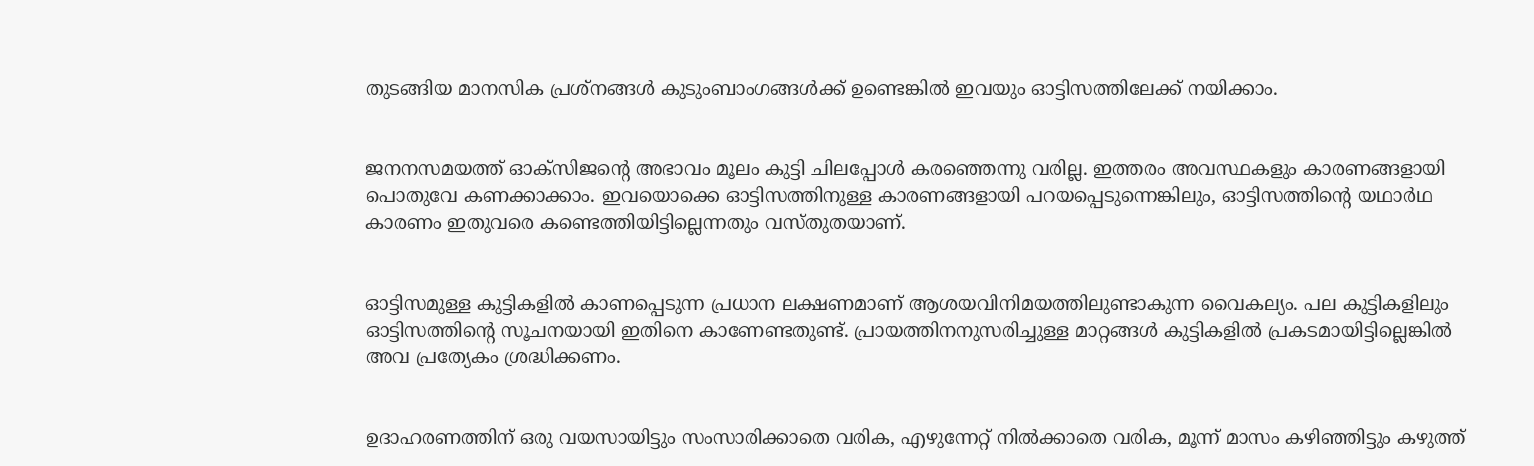തുടങ്ങിയ മാനസിക പ്രശ്‌നങ്ങള്‍ കുടുംബാംഗങ്ങള്‍ക്ക് ഉണ്ടെങ്കില്‍ ഇവയും ഓട്ടിസത്തിലേക്ക് നയിക്കാം.


ജനനസമയത്ത് ഓക്‌സിജന്റെ അഭാവം മൂലം കുട്ടി ചിലപ്പോള്‍ കരഞ്ഞെന്നു വരില്ല. ഇത്തരം അവസ്ഥകളും കാരണങ്ങളായി പൊതുവേ കണക്കാക്കാം. ഇവയൊക്കെ ഓട്ടിസത്തിനുള്ള കാരണങ്ങളായി പറയപ്പെടുന്നെങ്കിലും, ഓട്ടിസത്തിന്റെ യഥാര്‍ഥ കാരണം ഇതുവരെ കണ്ടെത്തിയിട്ടില്ലെന്നതും വസ്തുതയാണ്.


ഓട്ടിസമുള്ള കുട്ടികളില്‍ കാണപ്പെടുന്ന പ്രധാന ലക്ഷണമാണ് ആശയവിനിമയത്തിലുണ്ടാകുന്ന വൈകല്യം. പല കുട്ടികളിലും ഓട്ടിസത്തിന്റെ സൂചനയായി ഇതിനെ കാണേണ്ടതുണ്ട്. പ്രായത്തിനനുസരിച്ചുള്ള മാറ്റങ്ങള്‍ കുട്ടികളില്‍ പ്രകടമായിട്ടില്ലെങ്കില്‍ അവ പ്രത്യേകം ശ്രദ്ധിക്കണം.


ഉദാഹരണത്തിന് ഒരു വയസായിട്ടും സംസാരിക്കാതെ വരിക, എഴുന്നേറ്റ് നില്‍ക്കാതെ വരിക, മൂന്ന് മാസം കഴിഞ്ഞിട്ടും കഴുത്ത്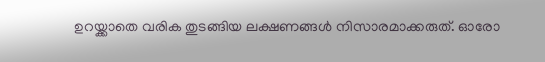ഉറയ്ക്കാതെ വരിക തുടങ്ങിയ ലക്ഷണങ്ങള്‍ നിസാരമാക്കരുത്. ഓരോ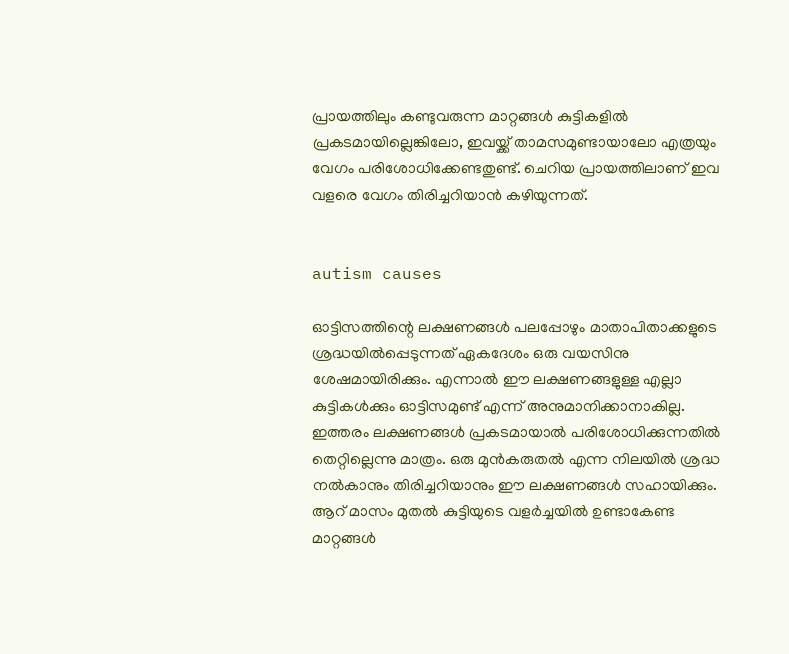പ്രായത്തിലും കണ്ടുവരുന്ന മാറ്റങ്ങള്‍ കുട്ടികളില്‍ പ്രകടമായില്ലെങ്കിലോ, ഇവയ്ക്ക് താമസമുണ്ടായാലോ എത്രയും വേഗം പരിശോധിക്കേണ്ടതുണ്ട്. ചെറിയ പ്രായത്തിലാണ് ഇവ വളരെ വേഗം തിരിച്ചറിയാന്‍ കഴിയുന്നത്.


autism causes

ഓട്ടിസത്തിന്റെ ലക്ഷണങ്ങള്‍ പലപ്പോഴും മാതാപിതാക്കളുടെ ശ്രദ്ധയില്‍പ്പെടുന്നത് ഏകദേശം ഒരു വയസിനു ശേഷമായിരിക്കും. എന്നാല്‍ ഈ ലക്ഷണങ്ങളുള്ള എല്ലാ കുട്ടികള്‍ക്കും ഓട്ടിസമുണ്ട് എന്ന് അനുമാനിക്കാനാകില്ല. ഇത്തരം ലക്ഷണങ്ങള്‍ പ്രകടമായാല്‍ പരിശോധിക്കുന്നതില്‍ തെറ്റില്ലെന്നു മാത്രം. ഒരു മുന്‍കരുതല്‍ എന്ന നിലയില്‍ ശ്രദ്ധ നല്‍കാനും തിരിച്ചറിയാനും ഈ ലക്ഷണങ്ങള്‍ സഹായിക്കും. ആറ് മാസം മുതല്‍ കുട്ടിയുടെ വളര്‍ച്ചയില്‍ ഉണ്ടാകേണ്ട മാറ്റങ്ങള്‍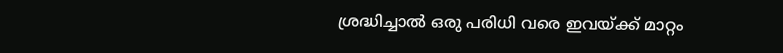ശ്രദ്ധിച്ചാല്‍ ഒരു പരിധി വരെ ഇവയ്ക്ക് മാറ്റം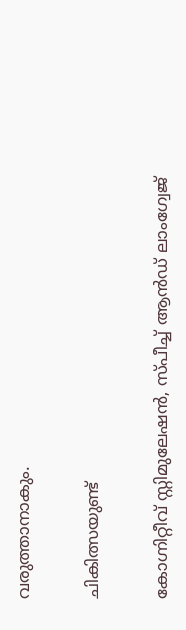വരുത്താനാകും.


ചികിത്സയുണ്ട്


കോഗ്നിറ്റീവ് സ്റ്റിമുലേഷന്‍, സ്പീച്ച് ആന്‍ഡ് ലാംഗ്വേജ്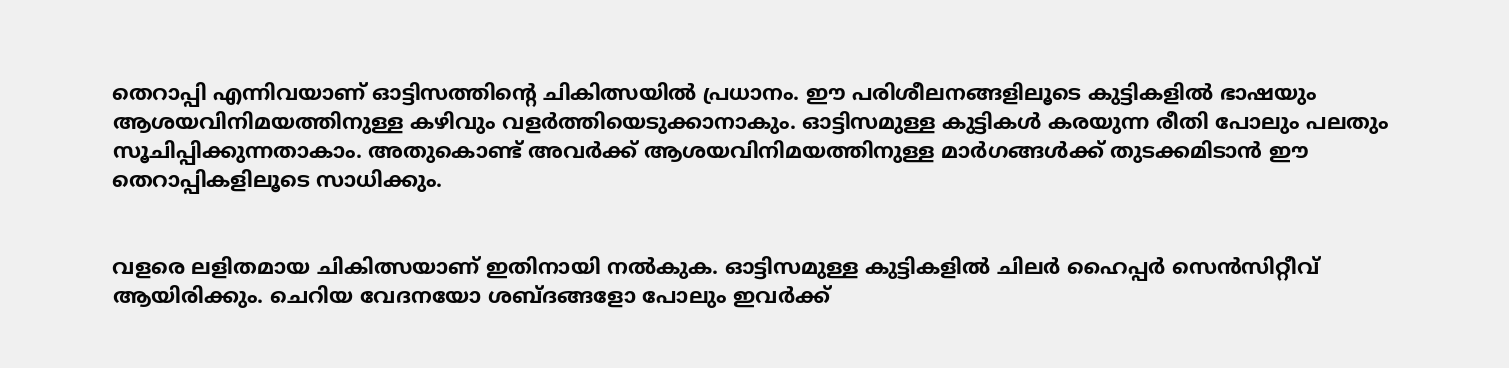തെറാപ്പി എന്നിവയാണ് ഓട്ടിസത്തിന്റെ ചികിത്സയില്‍ പ്രധാനം. ഈ പരിശീലനങ്ങളിലൂടെ കുട്ടികളില്‍ ഭാഷയും ആശയവിനിമയത്തിനുള്ള കഴിവും വളര്‍ത്തിയെടുക്കാനാകും. ഓട്ടിസമുള്ള കുട്ടികള്‍ കരയുന്ന രീതി പോലും പലതും സൂചിപ്പിക്കുന്നതാകാം. അതുകൊണ്ട് അവര്‍ക്ക് ആശയവിനിമയത്തിനുള്ള മാര്‍ഗങ്ങള്‍ക്ക് തുടക്കമിടാന്‍ ഈ തെറാപ്പികളിലൂടെ സാധിക്കും.


വളരെ ലളിതമായ ചികിത്സയാണ് ഇതിനായി നല്‍കുക. ഓട്ടിസമുള്ള കുട്ടികളില്‍ ചിലര്‍ ഹൈപ്പര്‍ സെന്‍സിറ്റീവ് ആയിരിക്കും. ചെറിയ വേദനയോ ശബ്ദങ്ങളോ പോലും ഇവര്‍ക്ക്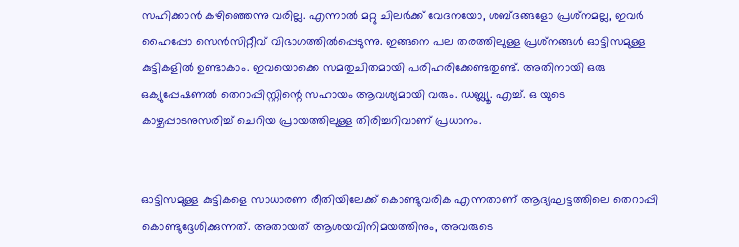സഹിക്കാന്‍ കഴിഞ്ഞെന്നു വരില്ല. എന്നാല്‍ മറ്റു ചിലര്‍ക്ക് വേദനയോ, ശബ്ദങ്ങളോ പ്രശ്‌നമല്ല, ഇവര്‍ ഹൈപ്പോ സെന്‍സിറ്റീവ് വിഭാഗത്തില്‍പ്പെടുന്നു. ഇങ്ങനെ പല തരത്തിലുള്ള പ്രശ്‌നങ്ങള്‍ ഓട്ടിസമുള്ള കുട്ടികളില്‍ ഉണ്ടാകാം. ഇവയൊക്കെ സമതുചിതമായി പരിഹരിക്കേണ്ടതുണ്ട്. അതിനായി ഒരു ഒക്യുപ്പേഷണല്‍ തെറാപ്പിസ്റ്റിന്റെ സഹായം ആവശ്യമായി വരും. ഡബ്ല്യൂ. എച്ച്. ഒ യുടെ കാഴ്ചപ്പാടനുസരിച്ച് ചെറിയ പ്രായത്തിലുള്ള തിരിച്ചറിവാണ് പ്രധാനം.


ഓട്ടിസമുള്ള കുട്ടികളെ സാധാരണ രീതിയിലേക്ക് കൊണ്ടുവരിക എന്നതാണ് ആദ്യഘട്ടത്തിലെ തെറാപ്പി കൊണ്ടുദ്ദേശിക്കുന്നത്. അതായത് ആശയവിനിമയത്തിനും, അവരുടെ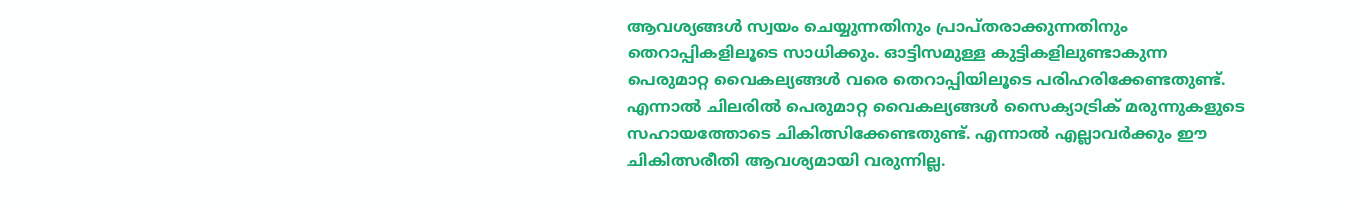ആവശ്യങ്ങള്‍ സ്വയം ചെയ്യുന്നതിനും പ്രാപ്തരാക്കുന്നതിനും തെറാപ്പികളിലൂടെ സാധിക്കും. ഓട്ടിസമുള്ള കുട്ടികളിലുണ്ടാകുന്ന പെരുമാറ്റ വൈകല്യങ്ങള്‍ വരെ തെറാപ്പിയിലൂടെ പരിഹരിക്കേണ്ടതുണ്ട്. എന്നാല്‍ ചിലരില്‍ പെരുമാറ്റ വൈകല്യങ്ങള്‍ സൈക്യാട്രിക് മരുന്നുകളുടെ സഹായത്തോടെ ചികിത്സിക്കേണ്ടതുണ്ട്. എന്നാല്‍ എല്ലാവര്‍ക്കും ഈ ചികിത്സരീതി ആവശ്യമായി വരുന്നില്ല.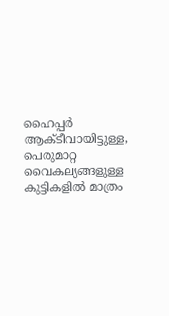ഹൈപ്പര്‍ ആക്ടീവായിട്ടുള്ള, പെരുമാറ്റ വൈകല്യങ്ങളുള്ള കുട്ടികളില്‍ മാത്രം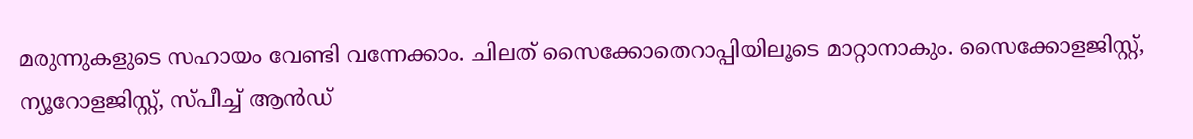മരുന്നുകളുടെ സഹായം വേണ്ടി വന്നേക്കാം. ചിലത് സൈക്കോതെറാപ്പിയിലൂടെ മാറ്റാനാകും. സൈക്കോളജിസ്റ്റ്, ന്യൂറോളജിസ്റ്റ്, സ്പീച്ച് ആന്‍ഡ്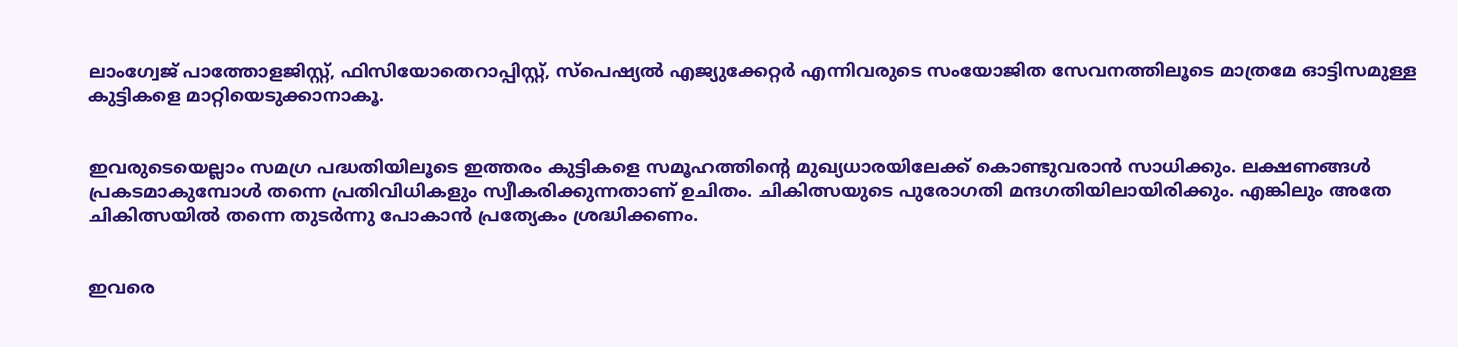ലാംഗ്വേജ് പാത്തോളജിസ്റ്റ്, ഫിസിയോതെറാപ്പിസ്റ്റ്, സ്‌പെഷ്യല്‍ എജ്യുക്കേറ്റര്‍ എന്നിവരുടെ സംയോജിത സേവനത്തിലൂടെ മാത്രമേ ഓട്ടിസമുള്ള കുട്ടികളെ മാറ്റിയെടുക്കാനാകൂ.


ഇവരുടെയെല്ലാം സമഗ്ര പദ്ധതിയിലൂടെ ഇത്തരം കുട്ടികളെ സമൂഹത്തിന്റെ മുഖ്യധാരയിലേക്ക് കൊണ്ടുവരാന്‍ സാധിക്കും. ലക്ഷണങ്ങള്‍ പ്രകടമാകുമ്പോള്‍ തന്നെ പ്രതിവിധികളും സ്വീകരിക്കുന്നതാണ് ഉചിതം. ചികിത്സയുടെ പുരോഗതി മന്ദഗതിയിലായിരിക്കും. എങ്കിലും അതേ ചികിത്സയില്‍ തന്നെ തുടര്‍ന്നു പോകാന്‍ പ്രത്യേകം ശ്രദ്ധിക്കണം.


ഇവരെ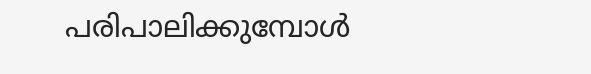പരിപാലിക്കുമ്പോള്‍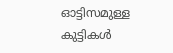ഓട്ടിസമുള്ള കുട്ടികള്‍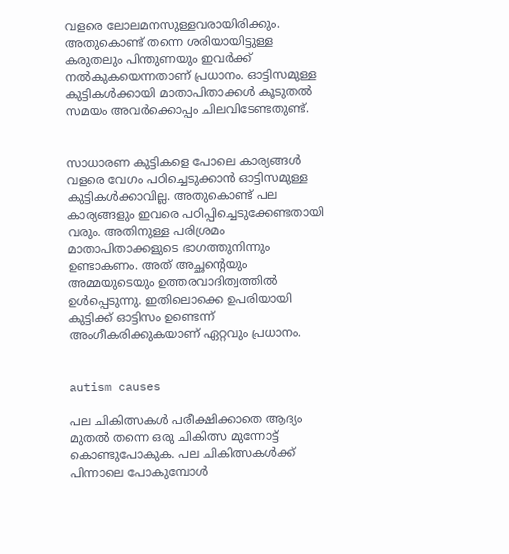വളരെ ലോലമനസുള്ളവരായിരിക്കും. അതുകൊണ്ട് തന്നെ ശരിയായിട്ടുള്ള കരുതലും പിന്തുണയും ഇവര്‍ക്ക് നല്‍കുകയെന്നതാണ് പ്രധാനം. ഓട്ടിസമുള്ള കുട്ടികള്‍ക്കായി മാതാപിതാക്കള്‍ കൂടുതല്‍ സമയം അവര്‍ക്കൊപ്പം ചിലവിടേണ്ടതുണ്ട്.


സാധാരണ കുട്ടികളെ പോലെ കാര്യങ്ങള്‍ വളരെ വേഗം പഠിച്ചെടുക്കാന്‍ ഓട്ടിസമുള്ള കുട്ടികള്‍ക്കാവില്ല. അതുകൊണ്ട് പല കാര്യങ്ങളും ഇവരെ പഠിപ്പിച്ചെടുക്കേണ്ടതായി വരും. അതിനുള്ള പരിശ്രമം മാതാപിതാക്കളുടെ ഭാഗത്തുനിന്നും ഉണ്ടാകണം. അത് അച്ഛന്റെയും അമ്മയുടെയും ഉത്തരവാദിത്വത്തില്‍ ഉള്‍പ്പെടുന്നു. ഇതിലൊക്കെ ഉപരിയായി കുട്ടിക്ക് ഓട്ടിസം ഉണ്ടെന്ന് അംഗീകരിക്കുകയാണ് ഏറ്റവും പ്രധാനം.


autism causes

പല ചികിത്സകള്‍ പരീക്ഷിക്കാതെ ആദ്യം മുതല്‍ തന്നെ ഒരു ചികിത്സ മുന്നോട്ട് കൊണ്ടുപോകുക. പല ചികിത്സകള്‍ക്ക് പിന്നാലെ പോകുമ്പോള്‍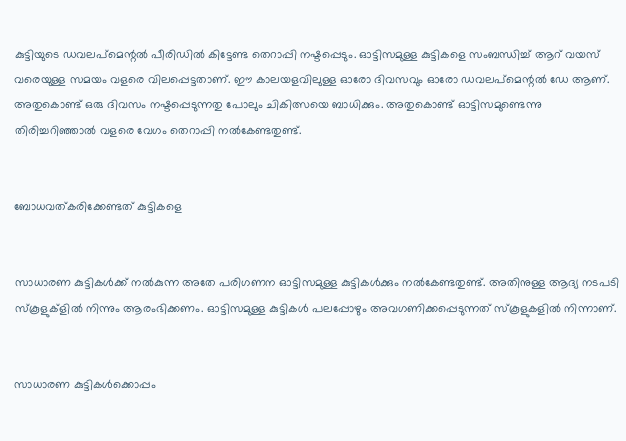കുട്ടിയുടെ ഡവലപ്‌മെന്റല്‍ പീരിഡില്‍ കിട്ടേണ്ട തെറാപ്പി നഷ്ടപ്പെടും. ഓട്ടിസമുള്ള കുട്ടികളെ സംബന്ധിച്ച് ആറ് വയസ് വരെയുള്ള സമയം വളരെ വിലപ്പെട്ടതാണ്. ഈ കാലയളവിലുള്ള ഓരോ ദിവസവും ഓരോ ഡവലപ്‌മെന്റല്‍ ഡേ ആണ്. അതുകൊണ്ട് ഒരു ദിവസം നഷ്ടപ്പെടുന്നതു പോലും ചികിത്സയെ ബാധിക്കും. അതുകൊണ്ട് ഓട്ടിസമുണ്ടെന്നു തിരിച്ചറിഞ്ഞാല്‍ വളരെ വേഗം തെറാപ്പി നല്‍കേണ്ടതുണ്ട്.


ബോധവത്കരിക്കേണ്ടത് കുട്ടികളെ


സാധാരണ കുട്ടികള്‍ക്ക് നല്‍കുന്ന അതേ പരിഗണന ഓട്ടിസമുള്ള കുട്ടികള്‍ക്കും നല്‍കേണ്ടതുണ്ട്. അതിനുള്ള ആദ്യ നടപടി സ്‌കൂളുക്‌ളില്‍ നിന്നും ആരംഭിക്കണം. ഓട്ടിസമുള്ള കുട്ടികള്‍ പലപ്പോഴും അവഗണിക്കപ്പെടുന്നത് സ്‌കൂളുകളില്‍ നിന്നാണ്.


സാധാരണ കുട്ടികള്‍ക്കൊപ്പം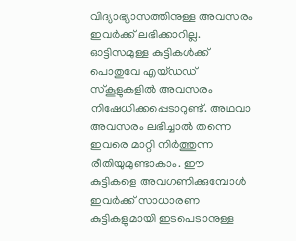വിദ്യാഭ്യാസത്തിനുള്ള അവസരം ഇവര്‍ക്ക് ലഭിക്കാറില്ല. ഓട്ടിസമുള്ള കുട്ടികള്‍ക്ക് പൊതുവേ എയ്ഡഡ് സ്‌കൂളുകളില്‍ അവസരം നിഷേധിക്കപ്പെടാറുണ്ട്. അഥവാ അവസരം ലഭിച്ചാല്‍ തന്നെ ഇവരെ മാറ്റി നിര്‍ത്തുന്ന രീതിയുമുണ്ടാകാം. ഈ കുട്ടികളെ അവഗണിക്കുമ്പോള്‍ ഇവര്‍ക്ക് സാധാരണ കുട്ടികളുമായി ഇടപെടാനുള്ള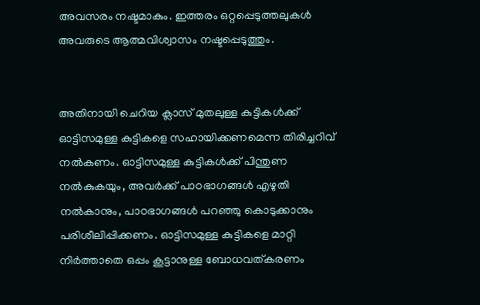അവസരം നഷ്ടമാകും. ഇത്തരം ഒറ്റപ്പെടുത്തലുകള്‍ അവരുടെ ആത്മവിശ്വാസം നഷ്ടപ്പെടുത്തും.


അതിനായി ചെറിയ ക്ലാസ് മുതലുള്ള കുട്ടികള്‍ക്ക് ഓട്ടിസമുള്ള കുട്ടികളെ സഹായിക്കണമെന്ന തിരിച്ചറിവ് നല്‍കണം. ഓട്ടിസമുള്ള കുട്ടികള്‍ക്ക് പിന്തുണ നല്‍കുകയും, അവര്‍ക്ക് പാഠഭാഗങ്ങള്‍ എഴുതി നല്‍കാനും, പാഠഭാഗങ്ങള്‍ പറഞ്ഞു കൊടുക്കാനും പരിശീലിപ്പിക്കണം. ഓട്ടിസമുള്ള കുട്ടികളെ മാറ്റി നിര്‍ത്താതെ ഒപ്പം കൂട്ടാനുള്ള ബോധവത്കരണം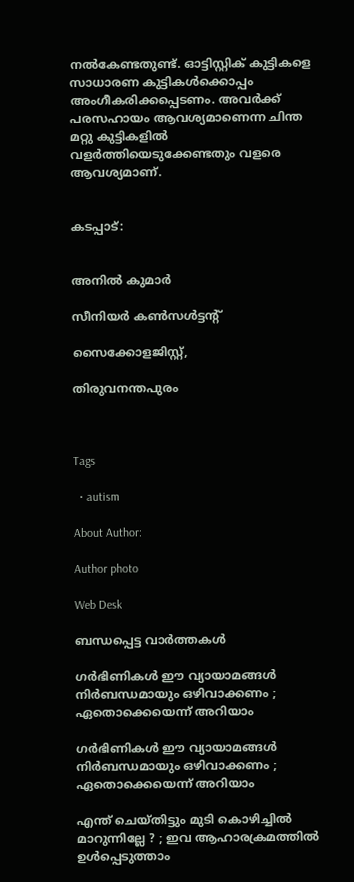നല്‍കേണ്ടതുണ്ട്. ഓട്ടിസ്റ്റിക് കുട്ടികളെ സാധാരണ കുട്ടികള്‍ക്കൊപ്പം അംഗീകരിക്കപ്പെടണം. അവര്‍ക്ക് പരസഹായം ആവശ്യമാണെന്ന ചിന്ത മറ്റു കുട്ടികളില്‍ വളര്‍ത്തിയെടുക്കേണ്ടതും വളരെ ആവശ്യമാണ്.


കടപ്പാട്:


അനില്‍ കുമാര്‍

സീനിയര്‍ കണ്‍സള്‍ട്ടന്റ്

സൈക്കോളജിസ്റ്റ്,

തിരുവനന്തപുരം



Tags

  • autism

About Author:

Author photo

Web Desk

ബന്ധപ്പെട്ട വാർത്തകൾ

ഗര്‍ഭിണികള്‍ ഈ വ്യായാമങ്ങള്‍ നിര്‍ബന്ധമായും ഒഴിവാക്കണം ; ഏതൊക്കെയെന്ന് അറിയാം

ഗര്‍ഭിണികള്‍ ഈ വ്യായാമങ്ങള്‍ നിര്‍ബന്ധമായും ഒഴിവാക്കണം ; ഏതൊക്കെയെന്ന് അറിയാം

എന്ത് ചെയ്തിട്ടും മുടി കൊഴിച്ചില്‍ മാറുന്നില്ലേ ? ; ഇവ ആഹാരക്രമത്തില്‍ ഉള്‍പ്പെടുത്താം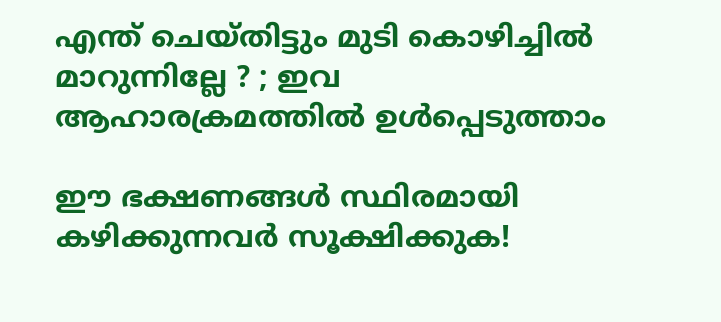എന്ത് ചെയ്തിട്ടും മുടി കൊഴിച്ചില്‍ മാറുന്നില്ലേ ? ; ഇവ ആഹാരക്രമത്തില്‍ ഉള്‍പ്പെടുത്താം

ഈ ഭക്ഷണങ്ങള്‍ സ്ഥിരമായി കഴിക്കുന്നവര്‍ സൂക്ഷിക്കുക!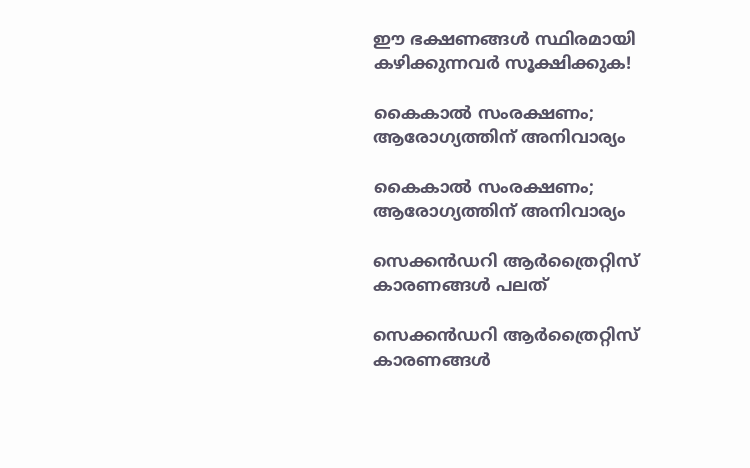ഈ ഭക്ഷണങ്ങള്‍ സ്ഥിരമായി കഴിക്കുന്നവര്‍ സൂക്ഷിക്കുക!

കൈകാല്‍ സംരക്ഷണം; ആരോഗ്യത്തിന് അനിവാര്യം

കൈകാല്‍ സംരക്ഷണം; ആരോഗ്യത്തിന് അനിവാര്യം

സെക്കന്‍ഡറി ആര്‍ത്രൈറ്റിസ് കാരണങ്ങള്‍ പലത്

സെക്കന്‍ഡറി ആര്‍ത്രൈറ്റിസ് കാരണങ്ങള്‍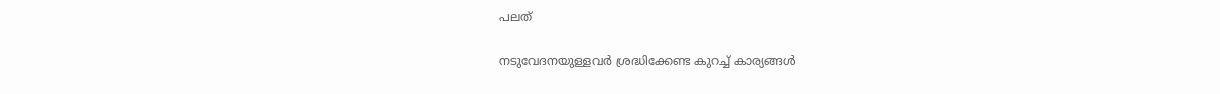പലത്

നടുവേദനയുള്ളവര്‍ ശ്രദ്ധിക്കേണ്ട കുറച്ച് കാര്യങ്ങള്‍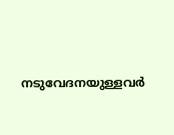നടുവേദനയുള്ളവര്‍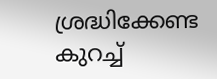ശ്രദ്ധിക്കേണ്ട കുറച്ച്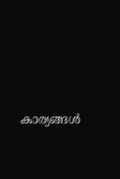കാര്യങ്ങള്‍